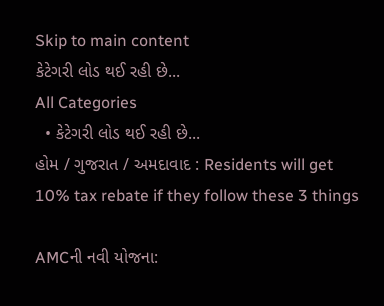Skip to main content
કેટેગરી લોડ થઈ રહી છે...
All Categories
  • કેટેગરી લોડ થઈ રહી છે...
હોમ / ગુજરાત / અમદાવાદ : Residents will get 10% tax rebate if they follow these 3 things

AMCની નવી યોજના: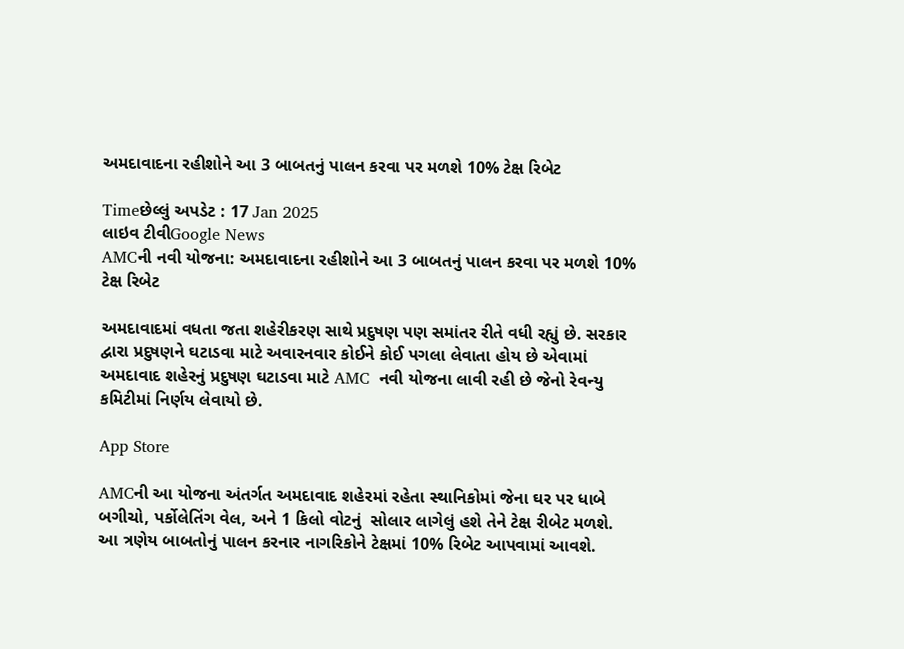અમદાવાદના રહીશોને આ 3 બાબતનું પાલન કરવા પર મળશે 10% ટેક્ષ રિબેટ

Timeછેલ્લું અપડેટ : 17 Jan 2025
લાઇવ ટીવીGoogle News
AMCની નવી યોજના: અમદાવાદના રહીશોને આ 3 બાબતનું પાલન કરવા પર મળશે 10% ટેક્ષ રિબેટ

અમદાવાદમાં વધતા જતા શહેરીકરણ સાથે પ્રદુષણ પણ સમાંતર રીતે વધી રહ્યું છે. સરકાર દ્વારા પ્રદુષણને ઘટાડવા માટે અવારનવાર કોઈને કોઈ પગલા લેવાતા હોય છે એવામાં અમદાવાદ શહેરનું પ્રદુષણ ઘટાડવા માટે AMC  નવી યોજના લાવી રહી છે જેનો રેવન્યુ કમિટીમાં નિર્ણય લેવાયો છે.

App Store

AMCની આ યોજના અંતર્ગત અમદાવાદ શહેરમાં રહેતા સ્થાનિકોમાં જેના ઘર પર ધાબે બગીચો, પર્કોલેતિંગ વેલ, અને 1 કિલો વોટનું  સોલાર લાગેલું હશે તેને ટેક્ષ રીબેટ મળશે. આ ત્રણેય બાબતોનું પાલન કરનાર નાગરિકોને ટેક્ષમાં 10% રિબેટ આપવામાં આવશે.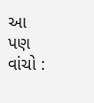આ પણ વાંચો :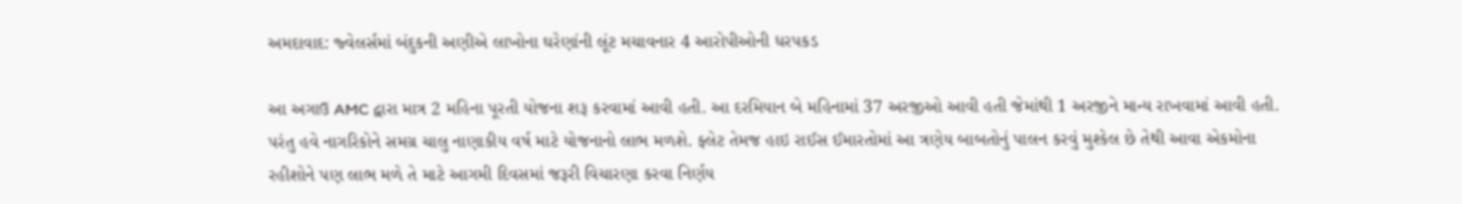અમદાવાદ: જ્વેલર્સમાં બંદુકની અણીએ લાખોના ઘરેણાંની લૂંટ મચાવનાર 4 આરોપીઓની ધરપકડ

આ અગાઉ AMC દ્વારા માત્ર 2 મહિના પૂરતી યોજના શરૂ કરવામાં આવી હતી. આ દરમિયાન બે મહિનામાં 37 અરજીઓ આવી હતી જેમાંથી 1 અરજીને માન્ય રાખવામાં આવી હતી. પરંતુ હવે નાગરિકોને સમગ્ર ચાલુ નાણાકીય વર્ષ માટે યોજનાનો લાભ મળશે. ફ્લેટ તેમજ હાઇ રાઈસ ઈમારતોમાં આ ત્રણેય બાબતોનું પાલન કરવું મુશ્કેલ છે તેથી આવા એકમોના રહીશોને પણ લાભ મળે તે માટે આગમી દિવસમાં જરૂરી વિચારણા કરવા નિર્ણય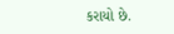કરાયો છે.